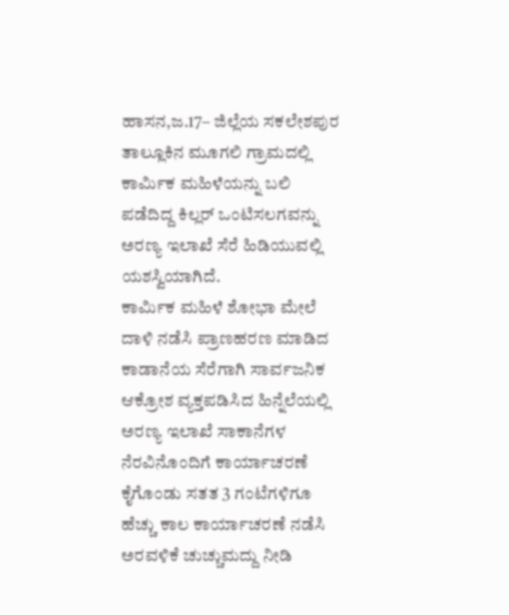ಹಾಸನ,ಜ.17– ಜಿಲ್ಲೆಯ ಸಕಲೇಶಪುರ ತಾಲ್ಲೂಕಿನ ಮೂಗಲಿ ಗ್ರಾಮದಲ್ಲಿ ಕಾರ್ಮಿಕ ಮಹಿಳೆಯನ್ನು ಬಲಿ ಪಡೆದಿದ್ದ ಕಿಲ್ಲರ್ ಒಂಟಿಸಲಗವನ್ನು ಅರಣ್ಯ ಇಲಾಖೆ ಸೆರೆ ಹಿಡಿಯುವಲ್ಲಿ ಯಶಸ್ವಿಯಾಗಿದೆ.
ಕಾರ್ಮಿಕ ಮಹಿಳೆ ಶೋಭಾ ಮೇಲೆ ದಾಳಿ ನಡೆಸಿ ಪ್ರಾಣಹರಣ ಮಾಡಿದ ಕಾಡಾನೆಯ ಸೆರೆಗಾಗಿ ಸಾರ್ವಜನಿಕ ಆಕ್ರೋಶ ವ್ಯಕ್ತಪಡಿಸಿದ ಹಿನ್ನೆಲೆಯಲ್ಲಿ ಅರಣ್ಯ ಇಲಾಖೆ ಸಾಕಾನೆಗಳ ನೆರವಿನೊಂದಿಗೆ ಕಾರ್ಯಾಚರಣೆ ಕೈಗೊಂಡು ಸತತ 3 ಗಂಟೆಗಳಿಗೂ ಹೆಚ್ಚು ಕಾಲ ಕಾರ್ಯಾಚರಣೆ ನಡೆಸಿ ಅರವಳಿಕೆ ಚುಚ್ಚುಮದ್ದು ನೀಡಿ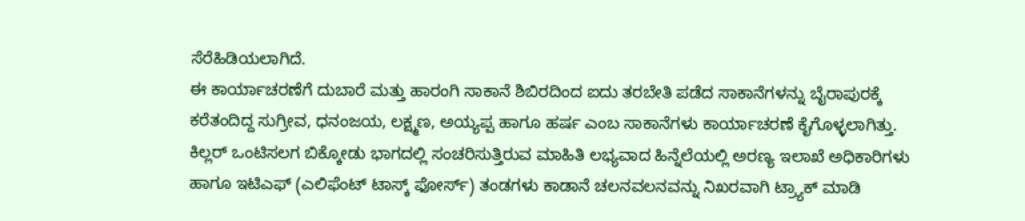ಸೆರೆಹಿಡಿಯಲಾಗಿದೆ.
ಈ ಕಾರ್ಯಾಚರಣೆಗೆ ದುಬಾರೆ ಮತ್ತು ಹಾರಂಗಿ ಸಾಕಾನೆ ಶಿಬಿರದಿಂದ ಐದು ತರಬೇತಿ ಪಡೆದ ಸಾಕಾನೆಗಳನ್ನು ಬೈರಾಪುರಕ್ಕೆ ಕರೆತಂದಿದ್ದ ಸುಗ್ರೀವ, ಧನಂಜಯ, ಲಕ್ಷ್ಮಣ, ಅಯ್ಯಪ್ಪ ಹಾಗೂ ಹರ್ಷ ಎಂಬ ಸಾಕಾನೆಗಳು ಕಾರ್ಯಾಚರಣೆ ಕೈಗೊಳ್ಳಲಾಗಿತ್ತು.
ಕಿಲ್ಲರ್ ಒಂಟಿಸಲಗ ಬಿಕ್ಕೋಡು ಭಾಗದಲ್ಲಿ ಸಂಚರಿಸುತ್ತಿರುವ ಮಾಹಿತಿ ಲಭ್ಯವಾದ ಹಿನ್ನೆಲೆಯಲ್ಲಿ ಅರಣ್ಯ ಇಲಾಖೆ ಅಧಿಕಾರಿಗಳು ಹಾಗೂ ಇಟಿಎಫ್ (ಎಲಿಫೆಂಟ್ ಟಾಸ್ಕ್ ಫೋರ್ಸ್) ತಂಡಗಳು ಕಾಡಾನೆ ಚಲನವಲನವನ್ನು ನಿಖರವಾಗಿ ಟ್ರ್ಯಾಕ್ ಮಾಡಿ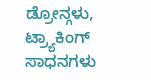ಡ್ರೋನ್ಗಳು, ಟ್ರ್ಯಾಕಿಂಗ್ ಸಾಧನಗಳು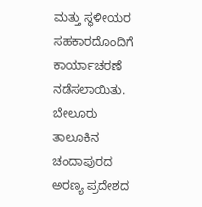ಮತ್ತು ಸ್ಥಳೀಯರ ಸಹಕಾರದೊಂದಿಗೆ ಕಾರ್ಯಾಚರಣೆ ನಡೆಸಲಾಯಿತು.
ಬೇಲೂರು ತಾಲೂಕಿನ ಚಂದಾಪುರದ ಅರಣ್ಯ ಪ್ರದೇಶದ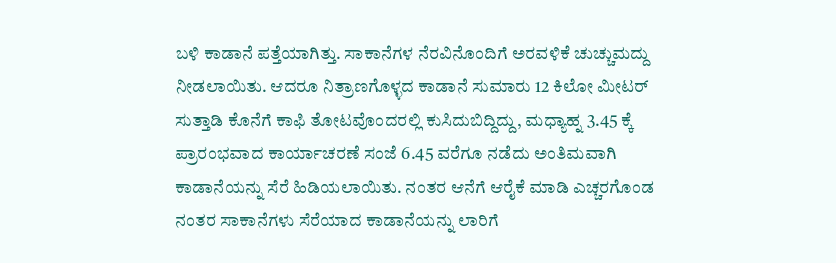ಬಳಿ ಕಾಡಾನೆ ಪತ್ತೆಯಾಗಿತ್ತು. ಸಾಕಾನೆಗಳ ನೆರವಿನೊಂದಿಗೆ ಅರವಳಿಕೆ ಚುಚ್ಚುಮದ್ದು ನೀಡಲಾಯಿತು. ಆದರೂ ನಿತ್ರಾಣಗೊಳ್ಳದ ಕಾಡಾನೆ ಸುಮಾರು 12 ಕಿಲೋ ಮೀಟರ್ ಸುತ್ತಾಡಿ ಕೊನೆಗೆ ಕಾಫಿ ತೋಟವೊಂದರಲ್ಲಿ ಕುಸಿದುಬಿದ್ದಿದ್ದು, ಮಧ್ಯಾಹ್ನ 3.45 ಕ್ಕೆ ಪ್ರಾರಂಭವಾದ ಕಾರ್ಯಾಚರಣೆ ಸಂಜೆ 6.45 ವರೆಗೂ ನಡೆದು ಅಂತಿಮವಾಗಿ ಕಾಡಾನೆಯನ್ನು ಸೆರೆ ಹಿಡಿಯಲಾಯಿತು. ನಂತರ ಆನೆಗೆ ಆರೈಕೆ ಮಾಡಿ ಎಚ್ಚರಗೊಂಡ ನಂತರ ಸಾಕಾನೆಗಳು ಸೆರೆಯಾದ ಕಾಡಾನೆಯನ್ನು ಲಾರಿಗೆ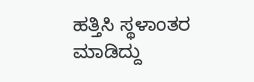ಹತ್ತಿಸಿ ಸ್ಥಳಾಂತರ ಮಾಡಿದ್ದು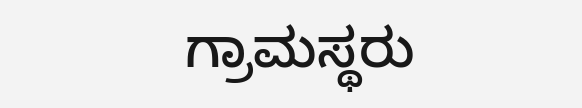ಗ್ರಾಮಸ್ಥರು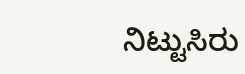ನಿಟ್ಟುಸಿರು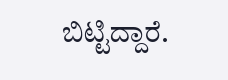ಬಿಟ್ಟಿದ್ದಾರೆ.